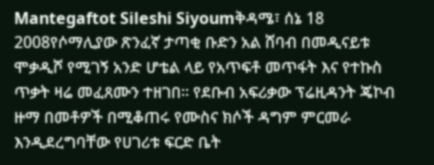Mantegaftot Sileshi Siyoumቅዳሜ፣ ሰኔ 18 2008የሶማሊያው ጽንፈኛ ታጣቂ ቡድን አል ሸባብ በመዲናይቱ ሞቃዲሾ የሚገኝ አንድ ሆቴል ላይ የአጥፍቶ መጥፋት እና የተኩስ ጥቃት ዛሬ መፈጸሙን ተዘገበ። የደቡብ አፍሪቃው ፕሬዚዳንት ጄኮብ ዙማ በመቶዎች በሚቆጠሩ የሙስና ክሶች ዳግም ምርመራ እንዲደረግባቸው የሀገሪቱ ፍርድ ቤት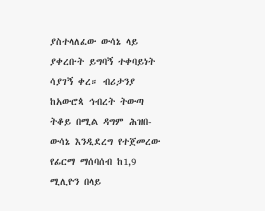ያስተላለፈው ውሳኔ ላይ ያቀረቡት ይግባኝ ተቀባይነት ሳያገኝ ቀረ። ብሪታንያ ከአውሮጳ ኅብረት ትውጣ ትቆይ በሚል ዳግም ሕዝበ-ውሳኔ እንዲደረግ የተጀመረው የፊርማ ማሰባሰብ ከ1,9 ሚሊዮን በላይ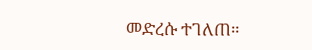መድረሱ ተገለጠ።